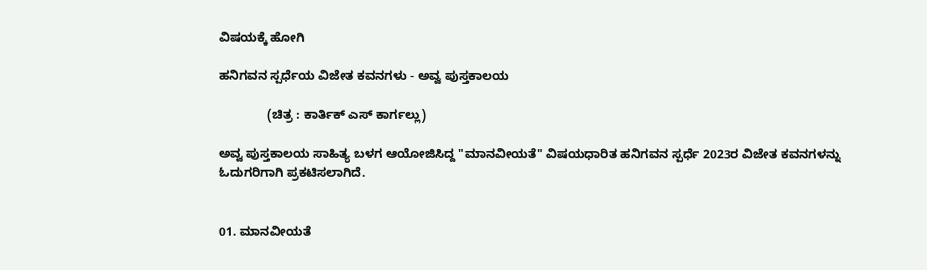ವಿಷಯಕ್ಕೆ ಹೋಗಿ

ಹನಿಗವನ ಸ್ಪರ್ಧೆಯ ವಿಜೇತ ಕವನಗಳು - ಅವ್ವ ಪುಸ್ತಕಾಲಯ

              (ಚಿತ್ರ : ಕಾರ್ತಿಕ್ ಎಸ್ ಕಾರ್ಗಲ್ಲು)

ಅವ್ವ ಪುಸ್ತಕಾಲಯ ಸಾಹಿತ್ಯ ಬಳಗ ಆಯೋಜಿಸಿದ್ದ "ಮಾನವೀಯತೆ" ವಿಷಯಧಾರಿತ ಹನಿಗವನ ಸ್ಪರ್ಧೆ 2023ರ ವಿಜೇತ ಕವನಗಳನ್ನು ಓದುಗರಿಗಾಗಿ ಪ್ರಕಟಿಸಲಾಗಿದೆ.


01. ಮಾನವೀಯತೆ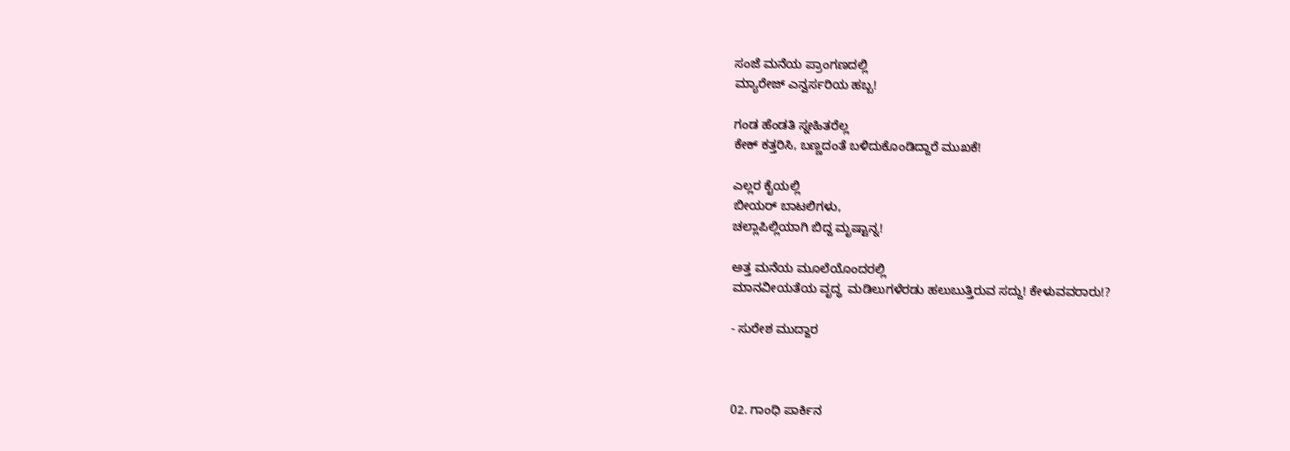ಸಂಜೆ ಮನೆಯ ಪ್ರಾಂಗಣದಲ್ಲಿ
ಮ್ಯಾರೇಜ್ ಎನ್ವರ್ಸರಿಯ ಹಬ್ಬ!

ಗಂಡ ಹೆಂಡತಿ ಸ್ನೕಹಿತರೆಲ್ಲ
ಕೇಕ್ ಕತ್ತರಿಸಿ, ಬಣ್ಣದಂತೆ ಬಳಿದುಕೊಂಡಿದ್ದಾರೆ ಮುಖಕೆ!

ಎಲ್ಲರ ಕೈಯಲ್ಲಿ
ಬೀಯರ್ ಬಾಟಲಿಗಳು,
ಚಲ್ಲಾಪಿಲ್ಲಿಯಾಗಿ ಬಿದ್ದ ಮೃಷ್ಟಾನ್ನ!

ಅತ್ತ ಮನೆಯ ಮೂಲೆಯೊಂದರಲ್ಲಿ
ಮಾನವೀಯತೆಯ ವೃದ್ಧ  ಮಡಿಲುಗಳೆರಡು ಹಲುಬುತ್ತಿರುವ ಸದ್ದು! ಕೇಳುವವರಾರು!?

- ಸುರೇಶ ಮುದ್ದಾರ



02. ಗಾಂಧಿ ಪಾರ್ಕಿನ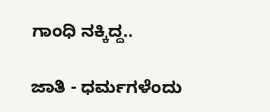ಗಾಂಧಿ ನಕ್ಕಿದ್ದ..

ಜಾತಿ - ಧರ್ಮಗಳೆಂದು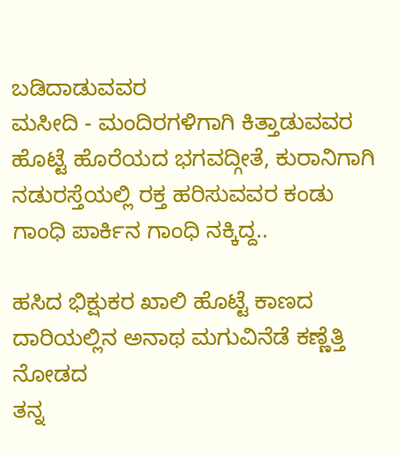ಬಡಿದಾಡುವವರ
ಮಸೀದಿ - ಮಂದಿರಗಳಿಗಾಗಿ ಕಿತ್ತಾಡುವವರ
ಹೊಟ್ಟೆ ಹೊರೆಯದ ಭಗವದ್ಗೀತೆ, ಕುರಾನಿಗಾಗಿ
ನಡುರಸ್ತೆಯಲ್ಲಿ ರಕ್ತ ಹರಿಸುವವರ ಕಂಡು
ಗಾಂಧಿ ಪಾರ್ಕಿನ ಗಾಂಧಿ ನಕ್ಕಿದ್ದ..

ಹಸಿದ ಭಿಕ್ಷುಕರ ಖಾಲಿ ಹೊಟ್ಟೆ ಕಾಣದ
ದಾರಿಯಲ್ಲಿನ ಅನಾಥ ಮಗುವಿನೆಡೆ ಕಣ್ಣೆತ್ತಿ ನೋಡದ
ತನ್ನ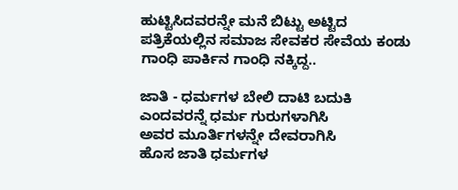ಹುಟ್ಟಿಸಿದವರನ್ನೇ ಮನೆ ಬಿಟ್ಟು ಅಟ್ಟಿದ
ಪತ್ರಿಕೆಯಲ್ಲಿನ ಸಮಾಜ ಸೇವಕರ ಸೇವೆಯ ಕಂಡು
ಗಾಂಧಿ ಪಾರ್ಕಿನ ಗಾಂಧಿ ನಕ್ಕಿದ್ದ..

ಜಾತಿ - ಧರ್ಮಗಳ ಬೇಲಿ ದಾಟಿ ಬದುಕಿ
ಎಂದವರನ್ನೆ ಧರ್ಮ ಗುರುಗಳಾಗಿಸಿ
ಅವರ ಮೂರ್ತಿಗಳನ್ನೇ ದೇವರಾಗಿಸಿ
ಹೊಸ ಜಾತಿ ಧರ್ಮಗಳ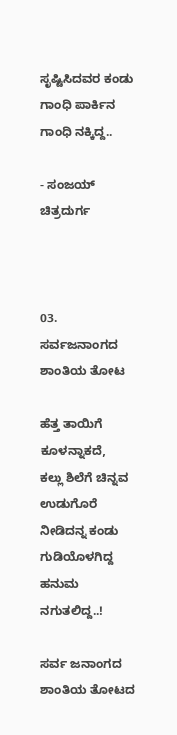ಸೃಷ್ಟಿಸಿದವರ ಕಂಡು
ಗಾಂಧಿ ಪಾರ್ಕಿನ ಗಾಂಧಿ ನಕ್ಕಿದ್ದ..

- ಸಂಜಯ್ ಚಿತ್ರದುರ್ಗ



03. ಸರ್ವಜನಾಂಗದ ಶಾಂತಿಯ ತೋಟ

ಹೆತ್ತ ತಾಯಿಗೆ ಕೂಳನ್ನಾಕದೆ,
ಕಲ್ಲು ಶಿಲೆಗೆ ಚಿನ್ನವ ಉಡುಗೊರೆ ನೀಡಿದನ್ನ ಕಂಡು
ಗುಡಿಯೊಳಗಿದ್ದ ಹನುಮ ನಗುತಲಿದ್ದ..!

ಸರ್ವ ಜನಾಂಗದ ಶಾಂತಿಯ ತೋಟದ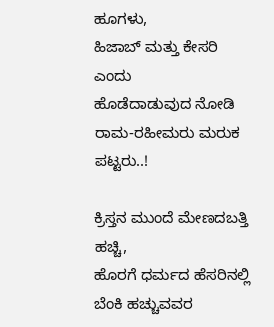ಹೂಗಳು,
ಹಿಜಾಬ್ ಮತ್ತು ಕೇಸರಿ ಎಂದು
ಹೊಡೆದಾಡುವುದ ನೋಡಿ
ರಾಮ-ರಹೀಮರು ಮರುಕ ಪಟ್ಟರು..!

ಕ್ರಿಸ್ತನ ಮುಂದೆ ಮೇಣದಬತ್ತಿ ಹಚ್ಚಿ,
ಹೊರಗೆ ಧರ್ಮದ ಹೆಸರಿನಲ್ಲಿ ಬೆಂಕಿ ಹಚ್ಚುವವರ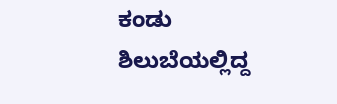ಕಂಡು
ಶಿಲುಬೆಯಲ್ಲಿದ್ದ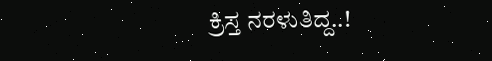ಕ್ರಿಸ್ತ ನರಳುತಿದ್ದ..!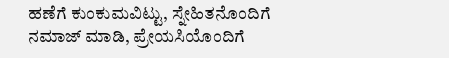ಹಣೆಗೆ ಕುಂಕುಮವಿಟ್ಟು, ಸ್ನೇಹಿತನೊಂದಿಗೆ ನಮಾಜ್ ಮಾಡಿ, ಪ್ರೇಯಸಿಯೊಂದಿಗೆ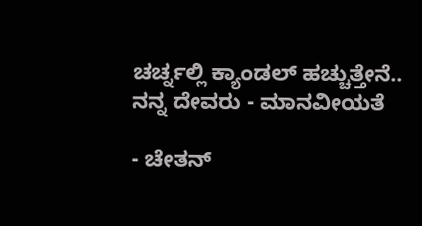ಚರ್ಚ್ನಲ್ಲಿ ಕ್ಯಾಂಡಲ್ ಹಚ್ಚುತ್ತೇನೆ..
ನನ್ನ ದೇವರು - ಮಾನವೀಯತೆ

- ಚೇತನ್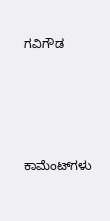ಗವಿಗೌಡ





ಕಾಮೆಂಟ್‌ಗಳು